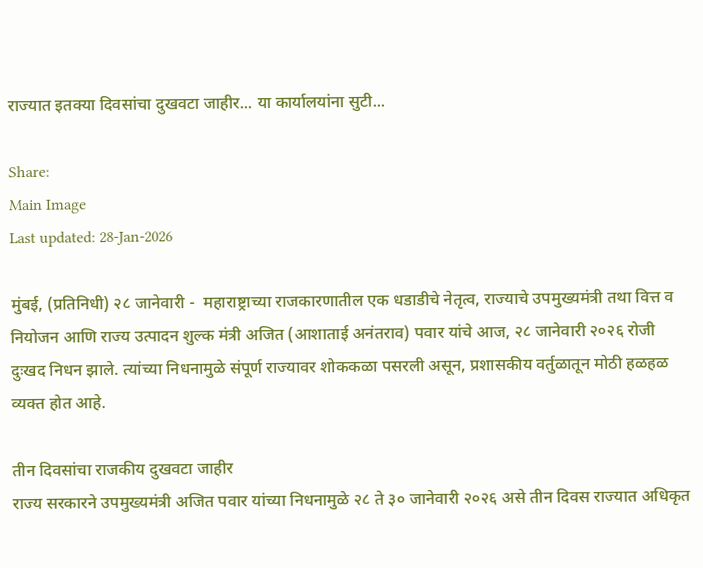राज्यात इतक्या दिवसांचा दुखवटा जाहीर... या कार्यालयांना सुटी...

Share:
Main Image
Last updated: 28-Jan-2026

मुंबई, (प्रतिनिधी) २८ जानेवारी -  महाराष्ट्राच्या राजकारणातील एक धडाडीचे नेतृत्व, राज्याचे उपमुख्यमंत्री तथा वित्त व नियोजन आणि राज्य उत्पादन शुल्क मंत्री अजित (आशाताई अनंतराव) पवार यांचे आज, २८ जानेवारी २०२६ रोजी दुःखद निधन झाले. त्यांच्या निधनामुळे संपूर्ण राज्यावर शोककळा पसरली असून, प्रशासकीय वर्तुळातून मोठी हळहळ व्यक्त होत आहे.

तीन दिवसांचा राजकीय दुखवटा जाहीर
राज्य सरकारने उपमुख्यमंत्री अजित पवार यांच्या निधनामुळे २८ ते ३० जानेवारी २०२६ असे तीन दिवस राज्यात अधिकृत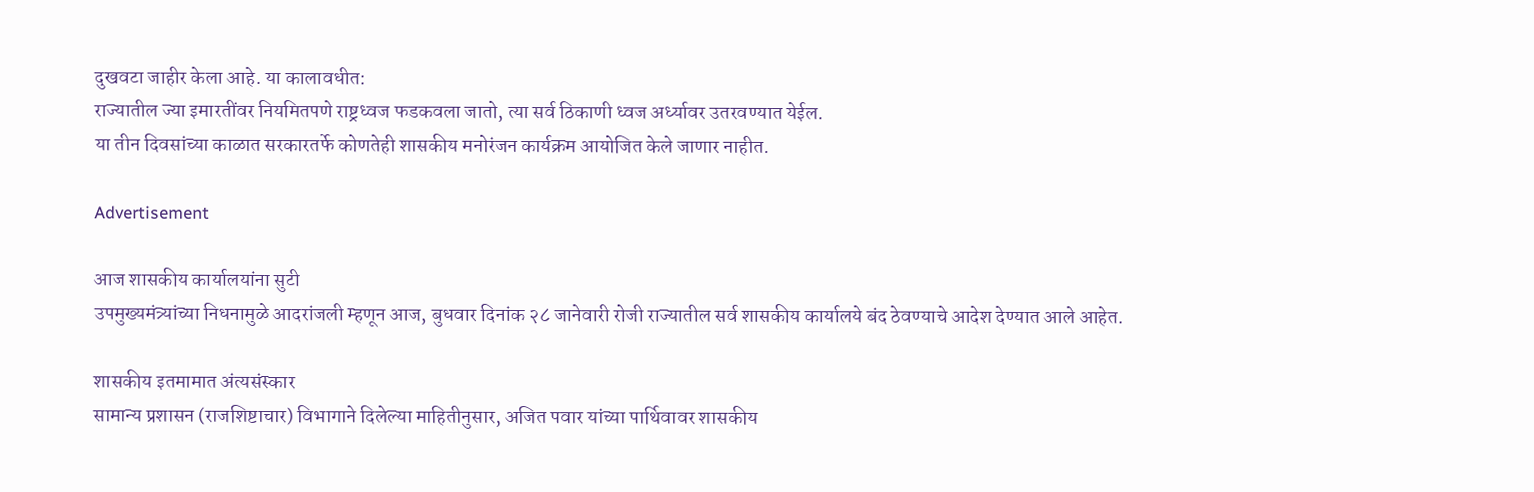दुखवटा जाहीर केला आहे. या कालावधीत:
राज्यातील ज्या इमारतींवर नियमितपणे राष्ट्रध्वज फडकवला जातो, त्या सर्व ठिकाणी ध्वज अर्ध्यावर उतरवण्यात येईल.
या तीन दिवसांच्या काळात सरकारतर्फे कोणतेही शासकीय मनोरंजन कार्यक्रम आयोजित केले जाणार नाहीत.

Advertisement

आज शासकीय कार्यालयांना सुटी
उपमुख्यमंत्र्यांच्या निधनामुळे आदरांजली म्हणून आज, बुधवार दिनांक २८ जानेवारी रोजी राज्यातील सर्व शासकीय कार्यालये बंद ठेवण्याचे आदेश देण्यात आले आहेत.

शासकीय इतमामात अंत्यसंस्कार
सामान्य प्रशासन (राजशिष्टाचार) विभागाने दिलेल्या माहितीनुसार, अजित पवार यांच्या पार्थिवावर शासकीय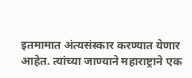इतमामात अंत्यसंस्कार करण्यात येणार आहेत. त्यांच्या जाण्याने महाराष्ट्राने एक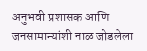अनुभवी प्रशासक आणि जनसामान्यांशी नाळ जोडलेला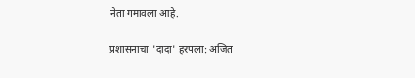नेता गमावला आहे.

प्रशासनाचा 'दादा' हरपला: अजित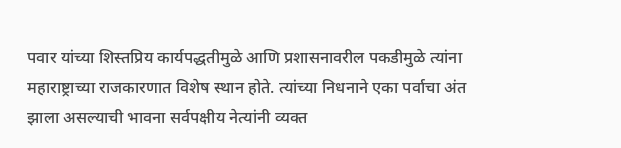पवार यांच्या शिस्तप्रिय कार्यपद्धतीमुळे आणि प्रशासनावरील पकडीमुळे त्यांना महाराष्ट्राच्या राजकारणात विशेष स्थान होते. त्यांच्या निधनाने एका पर्वाचा अंत झाला असल्याची भावना सर्वपक्षीय नेत्यांनी व्यक्त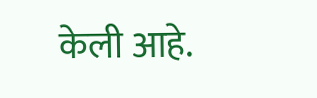केली आहे.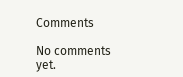Comments

No comments yet.